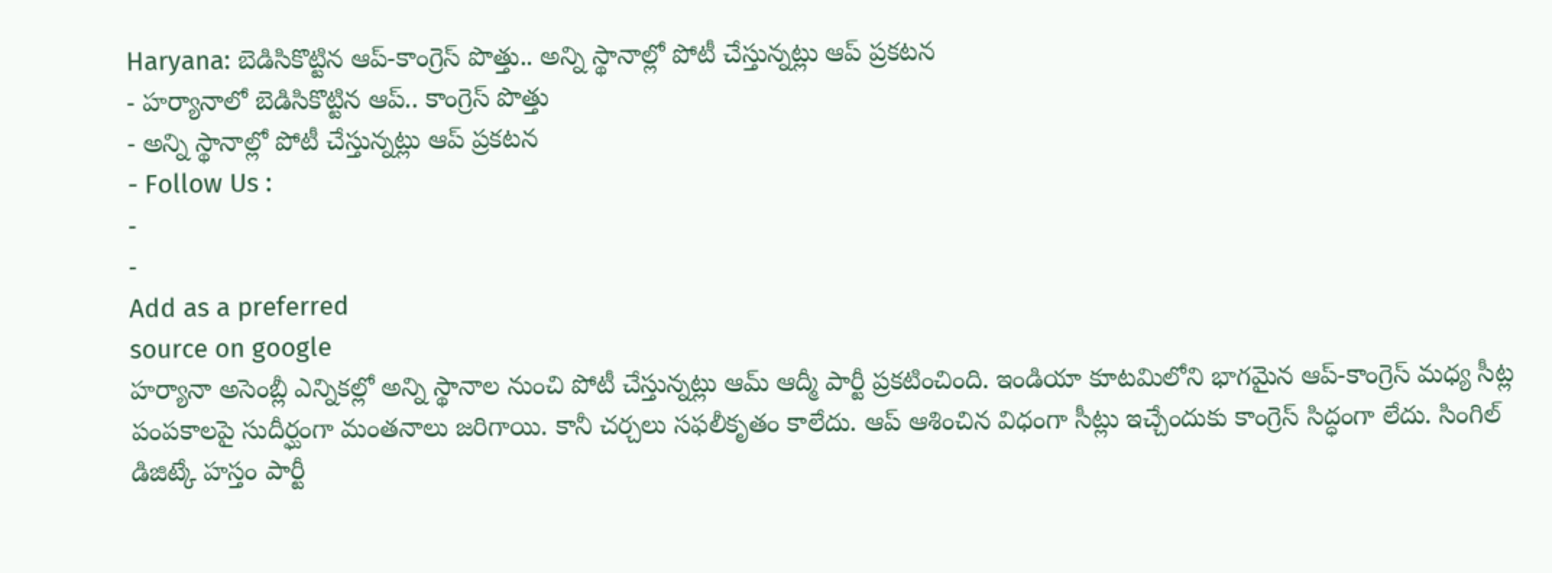Haryana: బెడిసికొట్టిన ఆప్-కాంగ్రెస్ పొత్తు.. అన్ని స్థానాల్లో పోటీ చేస్తున్నట్లు ఆప్ ప్రకటన
- హర్యానాలో బెడిసికొట్టిన ఆప్.. కాంగ్రెస్ పొత్తు
- అన్ని స్థానాల్లో పోటీ చేస్తున్నట్లు ఆప్ ప్రకటన
- Follow Us :
-
-
Add as a preferred
source on google
హర్యానా అసెంబ్లీ ఎన్నికల్లో అన్ని స్థానాల నుంచి పోటీ చేస్తున్నట్లు ఆమ్ ఆద్మీ పార్టీ ప్రకటించింది. ఇండియా కూటమిలోని భాగమైన ఆప్-కాంగ్రెస్ మధ్య సీట్ల పంపకాలపై సుదీర్ఘంగా మంతనాలు జరిగాయి. కానీ చర్చలు సఫలీకృతం కాలేదు. ఆప్ ఆశించిన విధంగా సీట్లు ఇచ్చేందుకు కాంగ్రెస్ సిద్ధంగా లేదు. సింగిల్ డిజిట్కే హస్తం పార్టీ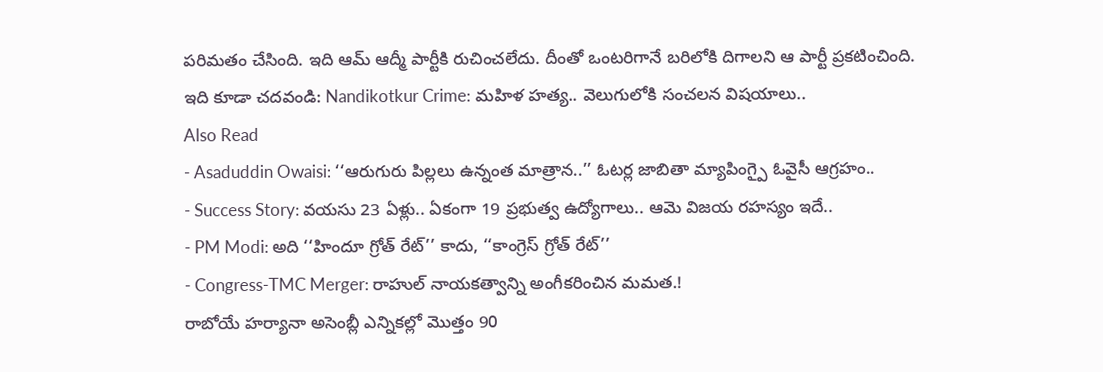పరిమతం చేసింది. ఇది ఆమ్ ఆద్మీ పార్టీకి రుచించలేదు. దీంతో ఒంటరిగానే బరిలోకి దిగాలని ఆ పార్టీ ప్రకటించింది.
ఇది కూడా చదవండి: Nandikotkur Crime: మహిళ హత్య.. వెలుగులోకి సంచలన విషయాలు..
Also Read
- Asaduddin Owaisi: ‘‘ఆరుగురు పిల్లలు ఉన్నంత మాత్రాన..’’ ఓటర్ల జాబితా మ్యాపింగ్పై ఓవైసీ ఆగ్రహం..
- Success Story: వయసు 23 ఏళ్లు.. ఏకంగా 19 ప్రభుత్వ ఉద్యోగాలు.. ఆమె విజయ రహస్యం ఇదే..
- PM Modi: అది ‘‘హిందూ గ్రోత్ రేట్’’ కాదు, ‘‘కాంగ్రెస్ గ్రోత్ రేట్’’
- Congress-TMC Merger: రాహుల్ నాయకత్వాన్ని అంగీకరించిన మమత.!
రాబోయే హర్యానా అసెంబ్లీ ఎన్నికల్లో మొత్తం 90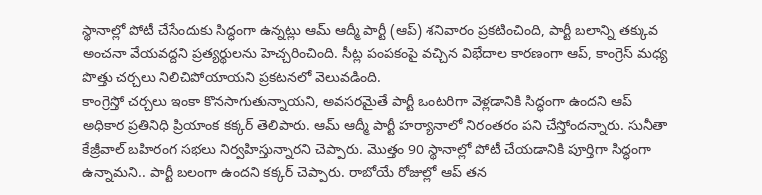స్థానాల్లో పోటీ చేసేందుకు సిద్ధంగా ఉన్నట్లు ఆమ్ ఆద్మీ పార్టీ (ఆప్) శనివారం ప్రకటించింది, పార్టీ బలాన్ని తక్కువ అంచనా వేయవద్దని ప్రత్యర్థులను హెచ్చరించింది. సీట్ల పంపకంపై వచ్చిన విభేదాల కారణంగా ఆప్, కాంగ్రెస్ మధ్య పొత్తు చర్చలు నిలిచిపోయాయని ప్రకటనలో వెలువడింది.
కాంగ్రెస్తో చర్చలు ఇంకా కొనసాగుతున్నాయని, అవసరమైతే పార్టీ ఒంటరిగా వెళ్లడానికి సిద్ధంగా ఉందని ఆప్ అధికార ప్రతినిధి ప్రియాంక కక్కర్ తెలిపారు. ఆమ్ ఆద్మీ పార్టీ హర్యానాలో నిరంతరం పని చేస్తోందన్నారు. సునీతా కేజ్రీవాల్ బహిరంగ సభలు నిర్వహిస్తున్నారని చెప్పారు. మొత్తం 90 స్థానాల్లో పోటీ చేయడానికి పూర్తిగా సిద్ధంగా ఉన్నామని.. పార్టీ బలంగా ఉందని కక్కర్ చెప్పారు. రాబోయే రోజుల్లో ఆప్ తన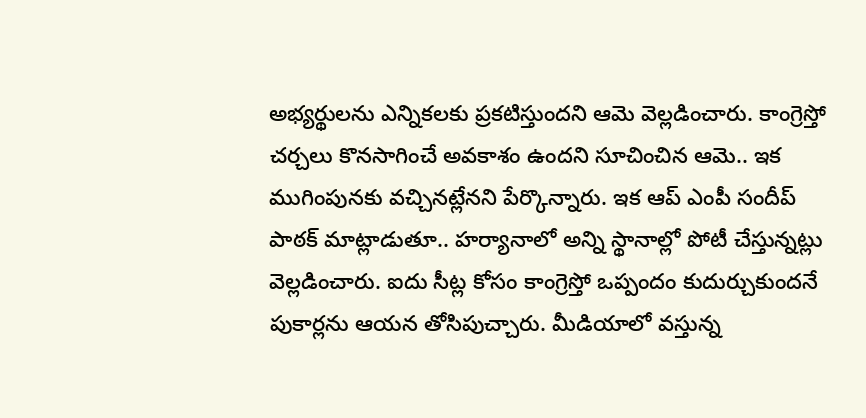అభ్యర్థులను ఎన్నికలకు ప్రకటిస్తుందని ఆమె వెల్లడించారు. కాంగ్రెస్తో చర్చలు కొనసాగించే అవకాశం ఉందని సూచించిన ఆమె.. ఇక ముగింపునకు వచ్చినట్లేనని పేర్కొన్నారు. ఇక ఆప్ ఎంపీ సందీప్ పాఠక్ మాట్లాడుతూ.. హర్యానాలో అన్ని స్థానాల్లో పోటీ చేస్తున్నట్లు వెల్లడించారు. ఐదు సీట్ల కోసం కాంగ్రెస్తో ఒప్పందం కుదుర్చుకుందనే పుకార్లను ఆయన తోసిపుచ్చారు. మీడియాలో వస్తున్న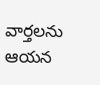వార్తలను ఆయన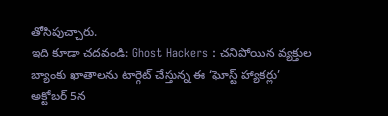తోసిపుచ్చారు.
ఇది కూడా చదవండి: Ghost Hackers : చనిపోయిన వ్యక్తుల బ్యాంకు ఖాతాలను టార్గెట్ చేస్తున్న ఈ ‘ఘోస్ట్ హ్యాకర్లు’
అక్టోబర్ 5న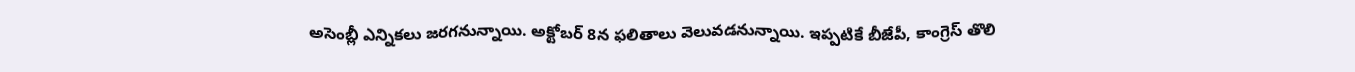అసెంబ్లీ ఎన్నికలు జరగనున్నాయి. అక్టోబర్ 8న ఫలితాలు వెలువడనున్నాయి. ఇప్పటికే బీజేపీ, కాంగ్రెస్ తొలి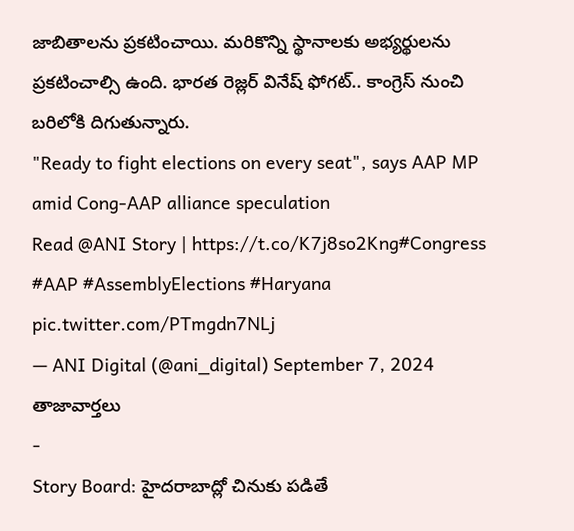జాబితాలను ప్రకటించాయి. మరికొన్ని స్థానాలకు అభ్యర్థులను ప్రకటించాల్సి ఉంది. భారత రెజ్లర్ వినేష్ ఫోగట్.. కాంగ్రెస్ నుంచి బరిలోకి దిగుతున్నారు.
"Ready to fight elections on every seat", says AAP MP amid Cong-AAP alliance speculation
Read @ANI Story | https://t.co/K7j8so2Kng#Congress #AAP #AssemblyElections #Haryana pic.twitter.com/PTmgdn7NLj
— ANI Digital (@ani_digital) September 7, 2024
తాజావార్తలు
-
Story Board: హైదరాబాద్లో చినుకు పడితే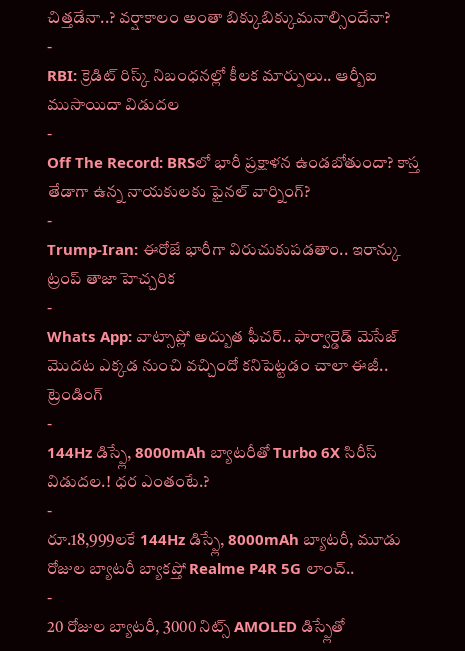చిత్తడేనా..? వర్షాకాలం అంతా బిక్కుబిక్కుమనాల్సిందేనా?
-
RBI: క్రెడిట్ రిస్క్ నిబంధనల్లో కీలక మార్పులు.. ఆర్బీఐ ముసాయిదా విడుదల
-
Off The Record: BRSలో భారీ ప్రక్షాళన ఉండబోతుందా? కాస్త తేడాగా ఉన్న నాయకులకు ఫైనల్ వార్నింగ్?
-
Trump-Iran: ఈరోజే భారీగా విరుచుకుపడతాం.. ఇరాన్కు ట్రంప్ తాజా హెచ్చరిక
-
Whats App: వాట్సాప్లో అద్బుత ఫీచర్.. ఫార్వార్డెడ్ మెసేజ్ మొదట ఎక్కడ నుంచి వచ్చిందో కనిపెట్టడం చాలా ఈజీ..
ట్రెండింగ్
-
144Hz డిస్ప్లే, 8000mAh బ్యాటరీతో Turbo 6X సిరీస్ విడుదల.! ధర ఎంతంటే.?
-
రూ.18,999లకే 144Hz డిస్ప్లే, 8000mAh బ్యాటరీ, మూడు రోజుల బ్యాటరీ బ్యాకప్తో Realme P4R 5G లాంచ్..
-
20 రోజుల బ్యాటరీ, 3000 నిట్స్ AMOLED డిస్ప్లేతో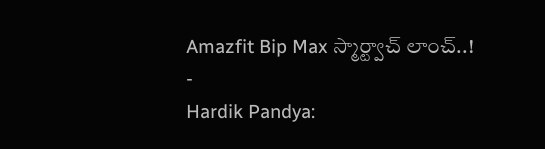Amazfit Bip Max స్మార్ట్వాచ్ లాంచ్..!
-
Hardik Pandya: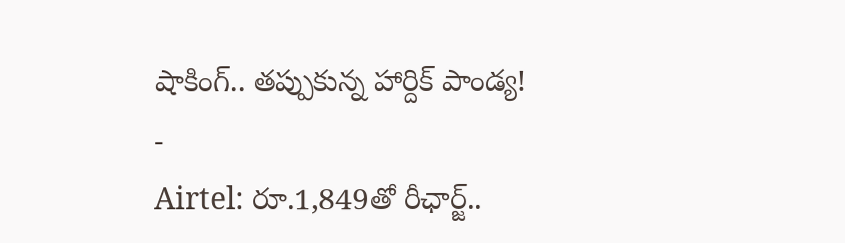షాకింగ్.. తప్పుకున్న హార్దిక్ పాండ్య!
-
Airtel: రూ.1,849తో రీఛార్జ్..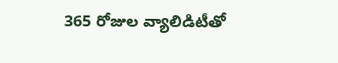365 రోజుల వ్యాలిడిటీతో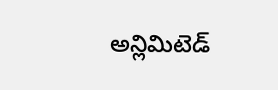అన్లిమిటెడ్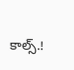కాల్స్.!